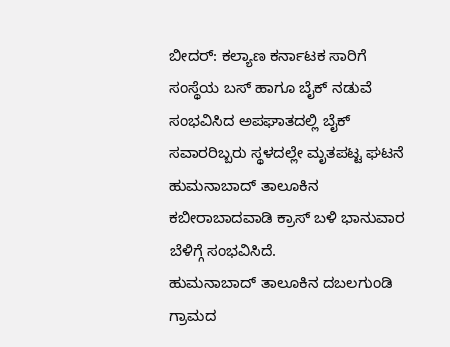ಬೀದರ್: ಕಲ್ಯಾಣ ಕರ್ನಾಟಕ ಸಾರಿಗೆ ಸಂಸ್ಥೆಯ ಬಸ್ ಹಾಗೂ ಬೈಕ್ ನಡುವೆ ಸಂಭವಿಸಿದ ಅಪಘಾತದಲ್ಲಿ ಬೈಕ್ ಸವಾರರಿಬ್ಬರು ಸ್ಥಳದಲ್ಲೇ ಮೃತಪಟ್ಟ ಘಟನೆ ಹುಮನಾಬಾದ್ ತಾಲೂಕಿನ ಕಬೀರಾಬಾದವಾಡಿ ಕ್ರಾಸ್ ಬಳಿ ಭಾನುವಾರ ಬೆಳಿಗ್ಗೆ ಸಂಭವಿಸಿದೆ.
ಹುಮನಾಬಾದ್ ತಾಲೂಕಿನ ದಬಲಗುಂಡಿ ಗ್ರಾಮದ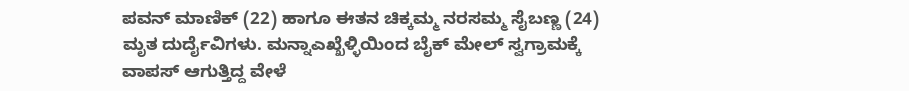ಪವನ್ ಮಾಣಿಕ್ (22) ಹಾಗೂ ಈತನ ಚಿಕ್ಕಮ್ಮ ನರಸಮ್ಮ ಸೈಬಣ್ಣ (24) ಮೃತ ದುರ್ದೈವಿಗಳು. ಮನ್ನಾಎಖ್ಖೆಳ್ಳಿಯಿಂದ ಬೈಕ್ ಮೇಲ್ ಸ್ವಗ್ರಾಮಕ್ಕೆ ವಾಪಸ್ ಆಗುತ್ತಿದ್ದ ವೇಳೆ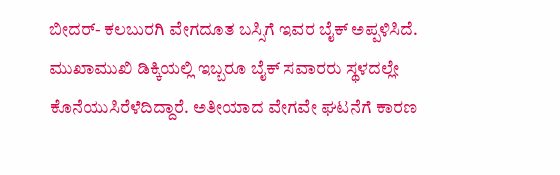ಬೀದರ್- ಕಲಬುರಗಿ ವೇಗದೂತ ಬಸ್ಸಿಗೆ ಇವರ ಬೈಕ್ ಅಪ್ಪಳಿಸಿದೆ.
ಮುಖಾಮುಖಿ ಡಿಕ್ಕಿಯಲ್ಲಿ ಇಬ್ಬರೂ ಬೈಕ್ ಸವಾರರು ಸ್ಥಳದಲ್ಲೇ ಕೊನೆಯುಸಿರೆಳೆದಿದ್ದಾರೆ. ಅತೀಯಾದ ವೇಗವೇ ಘಟನೆಗೆ ಕಾರಣ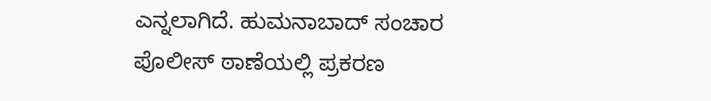ಎನ್ನಲಾಗಿದೆ. ಹುಮನಾಬಾದ್ ಸಂಚಾರ ಪೊಲೀಸ್ ಠಾಣೆಯಲ್ಲಿ ಪ್ರಕರಣ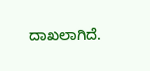ದಾಖಲಾಗಿದೆ.